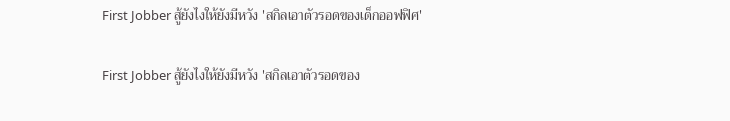First Jobber สู้ยังไงให้ยังมีหวัง 'สกิลเอาตัวรอดของเด็กออฟฟิศ'

First Jobber สู้ยังไงให้ยังมีหวัง 'สกิลเอาตัวรอดของ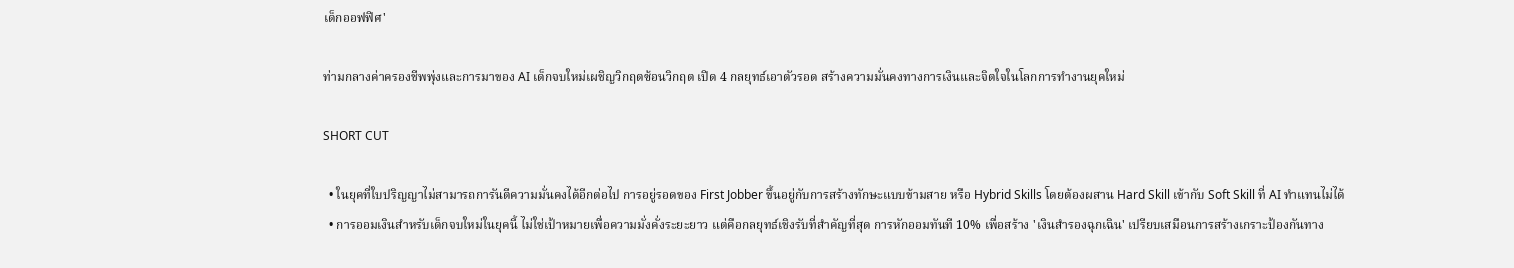เด็กออฟฟิศ'

ท่ามกลางค่าครองชีพพุ่งและการมาของ AI เด็กจบใหม่เผชิญวิกฤตซ้อนวิกฤต เปิด 4 กลยุทธ์เอาตัวรอด สร้างความมั่นคงทางการเงินและจิตใจในโลกการทำงานยุคใหม่

SHORT CUT

  • ในยุคที่ใบปริญญาไม่สามารถการันตีความมั่นคงได้อีกต่อไป การอยู่รอดของ First Jobber ขึ้นอยู่กับการสร้างทักษะแบบข้ามสาย หรือ Hybrid Skills โดยต้องผสาน Hard Skill เข้ากับ Soft Skill ที่ AI ทำแทนไม่ได้
  • การออมเงินสำหรับเด็กจบใหม่ในยุคนี้ ไม่ใช่เป้าหมายเพื่อความมั่งคั่งระยะยาว แต่คือกลยุทธ์เชิงรับที่สำคัญที่สุด การหักออมทันที 10% เพื่อสร้าง 'เงินสำรองฉุกเฉิน' เปรียบเสมือนการสร้างเกราะป้องกันทาง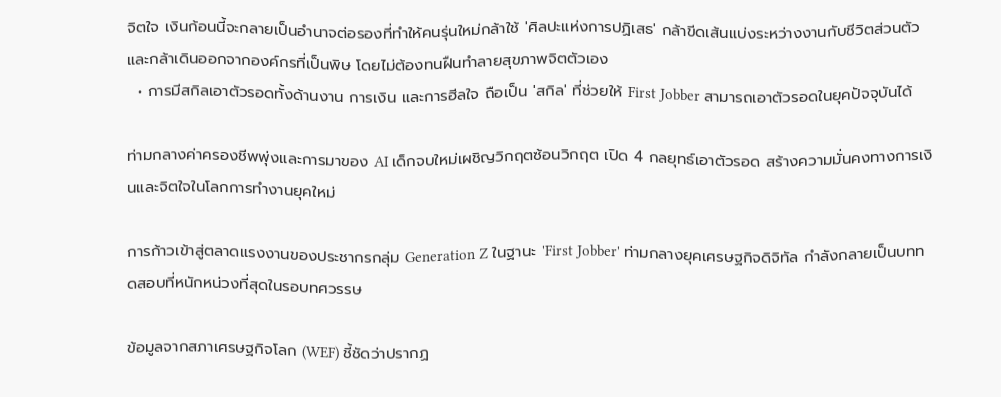จิตใจ เงินก้อนนี้จะกลายเป็นอำนาจต่อรองที่ทำให้คนรุ่นใหม่กล้าใช้ 'ศิลปะแห่งการปฏิเสธ' กล้าขีดเส้นแบ่งระหว่างงานกับชีวิตส่วนตัว และกล้าเดินออกจากองค์กรที่เป็นพิษ โดยไม่ต้องทนฝืนทำลายสุขภาพจิตตัวเอง
  • การมีสกิลเอาตัวรอดทั้งด้านงาน การเงิน และการฮีลใจ ถือเป็น 'สกิล' ที่ช่วยให้ First Jobber สามารถเอาตัวรอดในยุคปัจจุบันได้

ท่ามกลางค่าครองชีพพุ่งและการมาของ AI เด็กจบใหม่เผชิญวิกฤตซ้อนวิกฤต เปิด 4 กลยุทธ์เอาตัวรอด สร้างความมั่นคงทางการเงินและจิตใจในโลกการทำงานยุคใหม่

การก้าวเข้าสู่ตลาดแรงงานของประชากรกลุ่ม Generation Z ในฐานะ 'First Jobber' ท่ามกลางยุคเศรษฐกิจดิจิทัล กำลังกลายเป็นบททดสอบที่หนักหน่วงที่สุดในรอบทศวรรษ

ข้อมูลจากสภาเศรษฐกิจโลก (WEF) ชี้ชัดว่าปรากฏ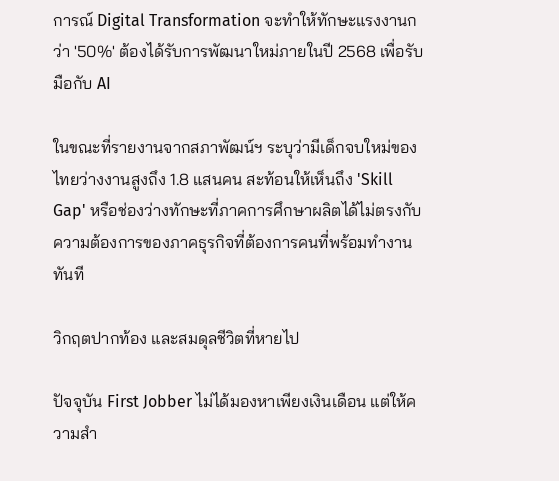การณ์ Digital Transformation จะทำให้ทักษะแรงงานกว่า '50%' ต้องได้รับการพัฒนาใหม่ภายในปี 2568 เพื่อรับมือกับ AI

ในขณะที่รายงานจากสภาพัฒน์ฯ ระบุว่ามีเด็กจบใหม่ของไทยว่างงานสูงถึง 1.8 แสนคน สะท้อนให้เห็นถึง 'Skill Gap' หรือช่องว่างทักษะที่ภาคการศึกษาผลิตได้ไม่ตรงกับความต้องการของภาคธุรกิจที่ต้องการคนที่พร้อมทำงานทันที

วิกฤตปากท้อง และสมดุลชีวิตที่หายไป

ปัจจุบัน First Jobber ไม่ได้มองหาเพียงเงินเดือน แต่ให้ความสำ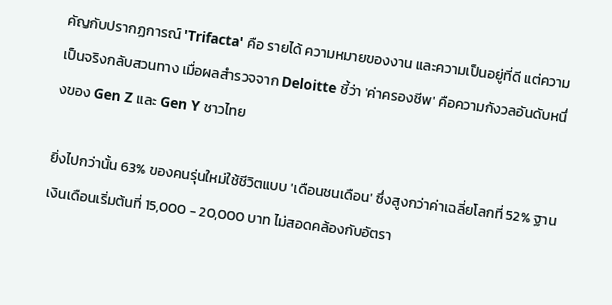คัญกับปรากฏการณ์ 'Trifacta' คือ รายได้ ความหมายของงาน และความเป็นอยู่ที่ดี แต่ความเป็นจริงกลับสวนทาง เมื่อผลสำรวจจาก Deloitte ชี้ว่า 'ค่าครองชีพ' คือความกังวลอันดับหนึ่งของ Gen Z และ Gen Y ชาวไทย

ยิ่งไปกว่านั้น 63% ของคนรุ่นใหม่ใช้ชีวิตแบบ 'เดือนชนเดือน' ซึ่งสูงกว่าค่าเฉลี่ยโลกที่ 52% ฐานเงินเดือนเริ่มต้นที่ 15,000 - 20,000 บาท ไม่สอดคล้องกับอัตรา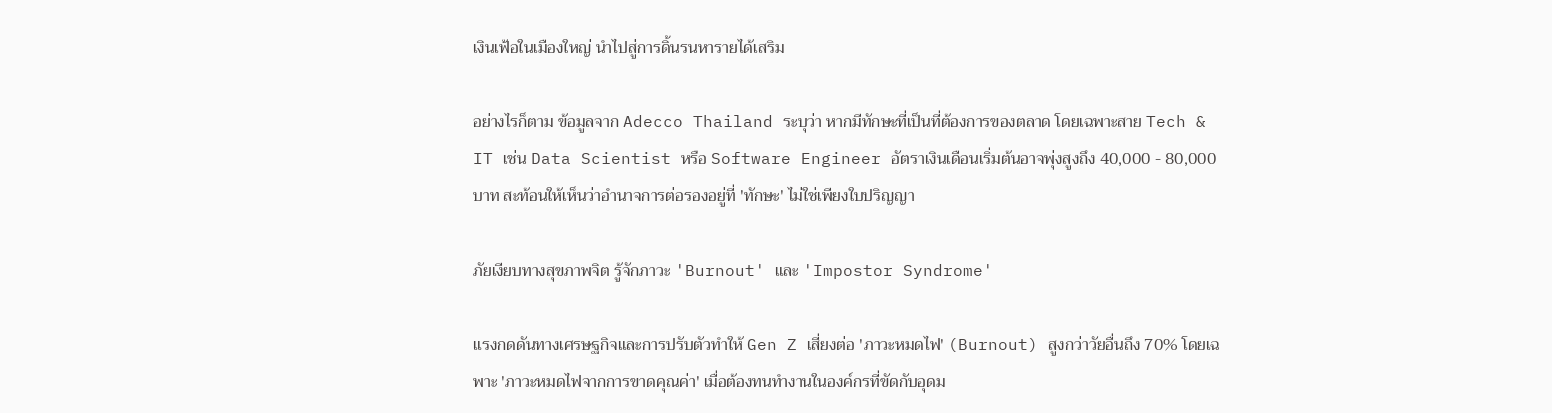เงินเฟ้อในเมืองใหญ่ นำไปสู่การดิ้นรนหารายได้เสริม

อย่างไรก็ตาม ข้อมูลจาก Adecco Thailand ระบุว่า หากมีทักษะที่เป็นที่ต้องการของตลาด โดยเฉพาะสาย Tech & IT เช่น Data Scientist หรือ Software Engineer อัตราเงินเดือนเริ่มต้นอาจพุ่งสูงถึง 40,000 - 80,000 บาท สะท้อนให้เห็นว่าอำนาจการต่อรองอยู่ที่ 'ทักษะ' ไม่ใช่เพียงใบปริญญา

ภัยเงียบทางสุขภาพจิต รู้จักภาวะ 'Burnout' และ 'Impostor Syndrome'

แรงกดดันทางเศรษฐกิจและการปรับตัวทำให้ Gen Z เสี่ยงต่อ 'ภาวะหมดไฟ' (Burnout) สูงกว่าวัยอื่นถึง 70% โดยเฉพาะ 'ภาวะหมดไฟจากการขาดคุณค่า' เมื่อต้องทนทำงานในองค์กรที่ขัดกับอุดม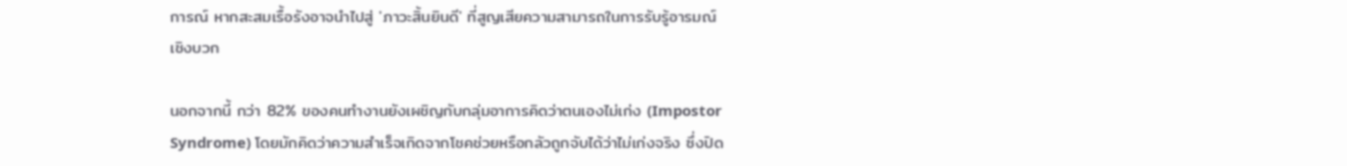การณ์ หากสะสมเรื้อรังอาจนำไปสู่ 'ภาวะสิ้นยินดี' ที่สูญเสียความสามารถในการรับรู้อารมณ์เชิงบวก

นอกจากนี้ กว่า 82% ของคนทำงานยังเผชิญกับกลุ่มอาการคิดว่าตนเองไม่เก่ง (Impostor Syndrome) โดยมักคิดว่าความสำเร็จเกิดจากโชคช่วยหรือกลัวถูกจับได้ว่าไม่เก่งจริง ซึ่งปิด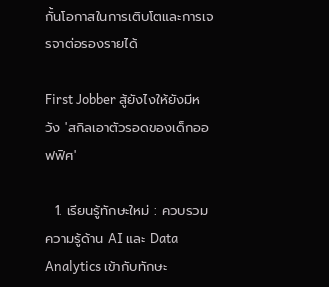กั้นโอกาสในการเติบโตและการเจรจาต่อรองรายได้

First Jobber สู้ยังไงให้ยังมีหวัง 'สกิลเอาตัวรอดของเด็กออฟฟิศ'

  1. เรียนรู้ทักษะใหม่ : ควบรวมความรู้ด้าน AI และ Data Analytics เข้ากับทักษะ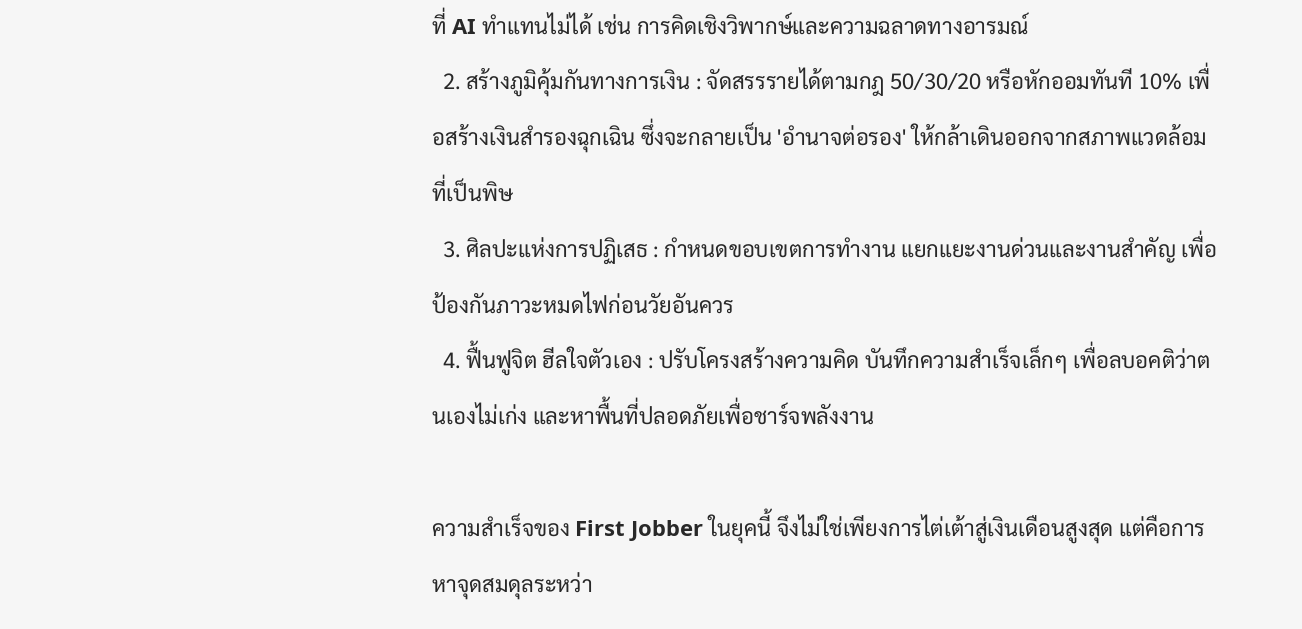ที่ AI ทำแทนไม่ได้ เช่น การคิดเชิงวิพากษ์และความฉลาดทางอารมณ์
  2. สร้างภูมิคุ้มกันทางการเงิน : จัดสรรรายได้ตามกฎ 50/30/20 หรือหักออมทันที 10% เพื่อสร้างเงินสำรองฉุกเฉิน ซึ่งจะกลายเป็น 'อำนาจต่อรอง' ให้กล้าเดินออกจากสภาพแวดล้อมที่เป็นพิษ
  3. ศิลปะแห่งการปฏิเสธ : กำหนดขอบเขตการทำงาน แยกแยะงานด่วนและงานสำคัญ เพื่อป้องกันภาวะหมดไฟก่อนวัยอันควร
  4. ฟื้นฟูจิต ฮีลใจตัวเอง : ปรับโครงสร้างความคิด บันทึกความสำเร็จเล็กๆ เพื่อลบอคติว่าตนเองไม่เก่ง และหาพื้นที่ปลอดภัยเพื่อชาร์จพลังงาน

ความสำเร็จของ First Jobber ในยุคนี้ จึงไม่ใช่เพียงการไต่เต้าสู่เงินเดือนสูงสุด แต่คือการหาจุดสมดุลระหว่า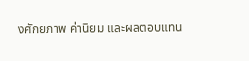งศักยภาพ ค่านิยม และผลตอบแทน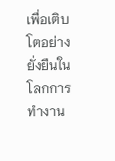เพื่อเติบโตอย่างยั่งยืนในโลกการทำงาน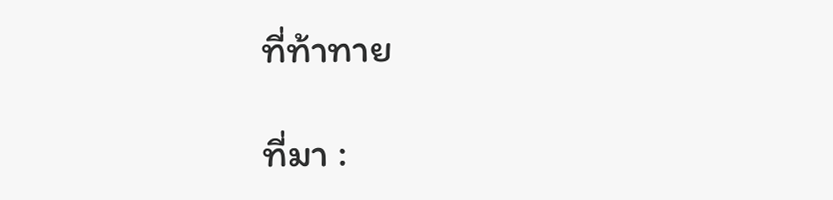ที่ท้าทาย

ที่มา :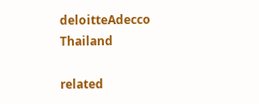deloitteAdecco Thailand

related